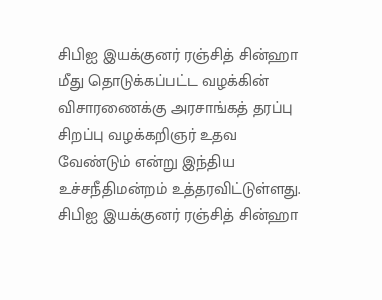சிபிஐ இயக்குனர் ரஞ்சித் சின்ஹா மீது தொடுக்கப்பட்ட வழக்கின் விசாரணைக்கு அரசாங்கத் தரப்பு சிறப்பு வழக்கறிஞர் உதவ வேண்டும் என்று இந்திய உச்சநீதிமன்றம் உத்தரவிட்டுள்ளது.
சிபிஐ இயக்குனர் ரஞ்சித் சின்ஹா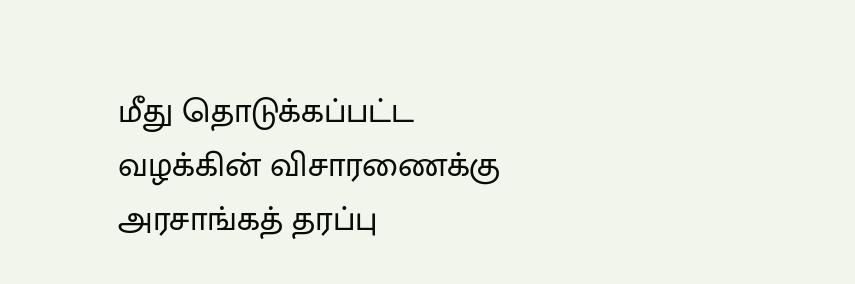மீது தொடுக்கப்பட்ட வழக்கின் விசாரணைக்கு அரசாங்கத் தரப்பு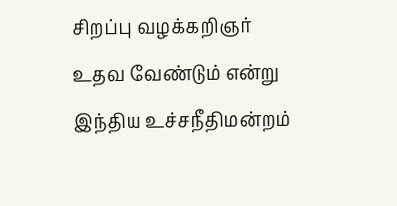சிறப்பு வழக்கறிஞர் உதவ வேண்டும் என்று இந்திய உச்சநீதிமன்றம்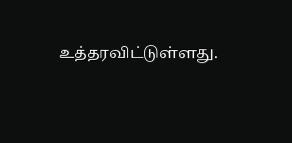உத்தரவிட்டுள்ளது.